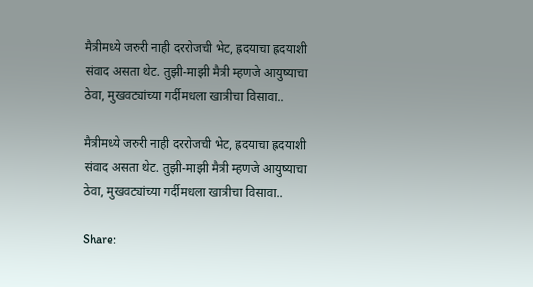मैत्रीमध्ये जरुरी नाही दररोजची भेट, ह्रदयाचा ह्रदयाशी संवाद असता थेट. तुझी-माझी मैत्री म्हणजे आयुष्याचा ठेवा, मुखवट्यांच्या गर्दीमधला खात्रीचा विसावा..

मैत्रीमध्ये जरुरी नाही दररोजची भेट, ह्रदयाचा ह्रदयाशी संवाद असता थेट. तुझी-माझी मैत्री म्हणजे आयुष्याचा ठेवा, मुखवट्यांच्या गर्दीमधला खात्रीचा विसावा..

Share: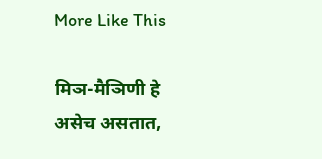More Like This

मिञ-मैञिणी हे असेच असतात,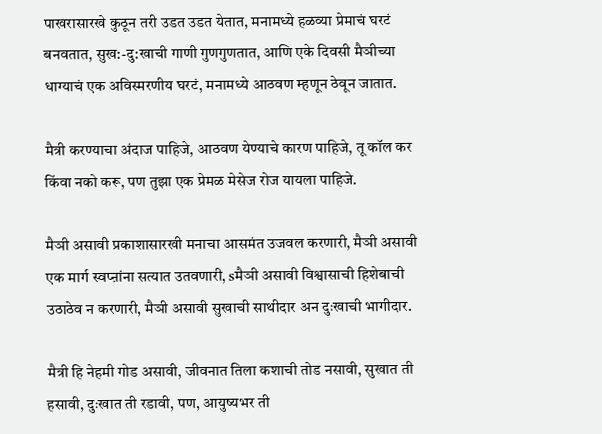पाखरासारखे कुठून तरी उडत उडत येतात, मनामध्ये हळव्या प्रेमाचं घरटं बनवतात, सुख:-दु:खाची गाणी गुणगुणतात, आणि एके दिवसी मैञीच्या धाग्याचं एक अविस्मरणीय घरटं, मनामध्ये आठवण म्हणून ठेवून जातात.

मैत्री करण्याचा अंदाज पाहिजे, आठवण येण्याचे कारण पाहिजे, तू कॉल कर किंवा नको करू, पण तुझा एक प्रेमळ मेसेज रोज यायला पाहिजे.

मैञी असावी प्रकाशासारखी मनाचा आसमंत उजवल करणारी, मैञी असावी एक मार्ग स्वप्ऩांना सत्यात उतवणारी, sमैञी असावी विश्वासाची हिशेबाची उठाठेव न करणारी, मैञी असावी सुखाची साथीदार अन दुःखाची भागीदार.

मैत्री हि नेहमी गोड असावी, जीवनात तिला कशाची तोड नसावी, सुखात ती हसावी, दुःखात ती रडावी, पण, आयुष्यभर ती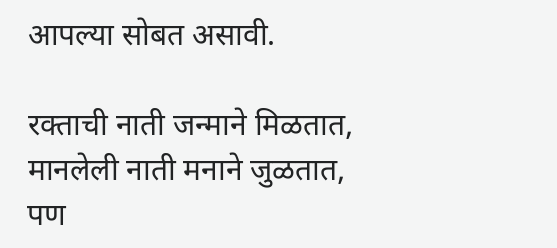आपल्या सोबत असावी.

रक्ताची नाती जन्माने मिळतात, मानलेली नाती मनाने जुळतात, पण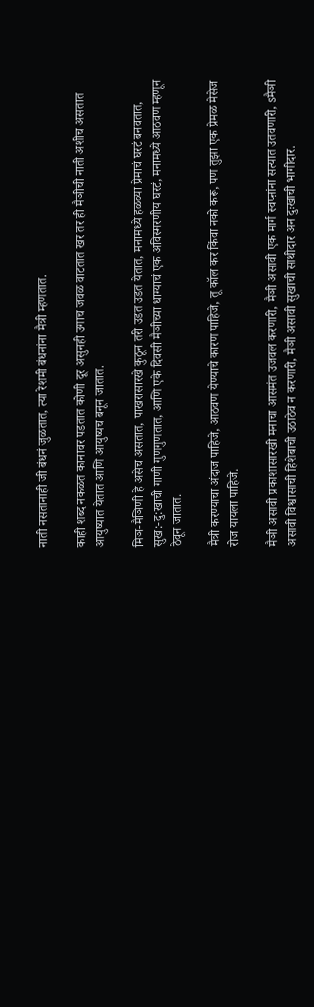नाती नसतानाही जी बंधनं जुळतात, त्या रेशमी बंधनांना मैत्री म्हणतात.

काही शब्द नकळत कानावर पडतात कोणी दूर असुनही उगाच जवळ वाटतात खर तर ही मैञीची नाती अशीच असतात आयुष्यात येतात आणि आयुष्यच बनून जातात.

मिञ-मैञिणी हे असेच असतात, पाखरासारखे कुठून तरी उडत उडत येतात, मनामध्ये हळव्या प्रेमाचं घरटं बनवतात, सुख:-दु:खाची गाणी गुणगुणतात, आणि एके दिवसी मैञीच्या धाग्याचं एक अविस्मरणीय घरटं, मनामध्ये आठवण म्हणून ठेवून जातात.

मैत्री करण्याचा अंदाज पाहिजे, आठवण येण्याचे कारण पाहिजे, तू कॉल कर किंवा नको करू, पण तुझा एक प्रेमळ मेसेज रोज यायला पाहिजे.

मैञी असावी प्रकाशासारखी मनाचा आसमंत उजवल करणारी, मैञी असावी एक मार्ग स्वप्ऩांना सत्यात उतवणारी, sमैञी असावी विश्वासाची हिशेबाची उठाठेव न करणारी, मैञी असावी सुखाची साथीदार अन दुःखाची भागीदार.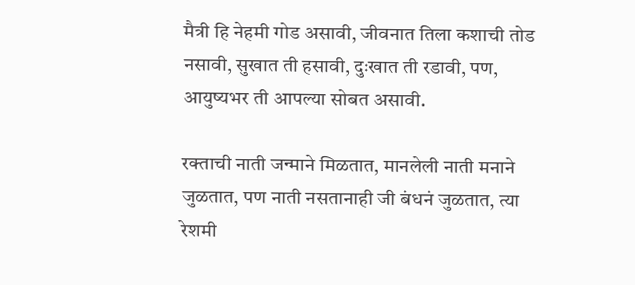मैत्री हि नेहमी गोड असावी, जीवनात तिला कशाची तोड नसावी, सुखात ती हसावी, दुःखात ती रडावी, पण, आयुष्यभर ती आपल्या सोबत असावी.

रक्ताची नाती जन्माने मिळतात, मानलेली नाती मनाने जुळतात, पण नाती नसतानाही जी बंधनं जुळतात, त्या रेशमी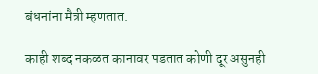बंधनांना मैत्री म्हणतात.

काही शब्द नकळत कानावर पडतात कोणी दूर असुनही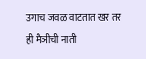उगाच जवळ वाटतात खर तर ही मैञीची नाती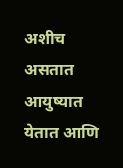अशीच असतात आयुष्यात येतात आणि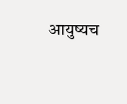आयुष्यच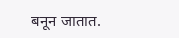बनून जातात.